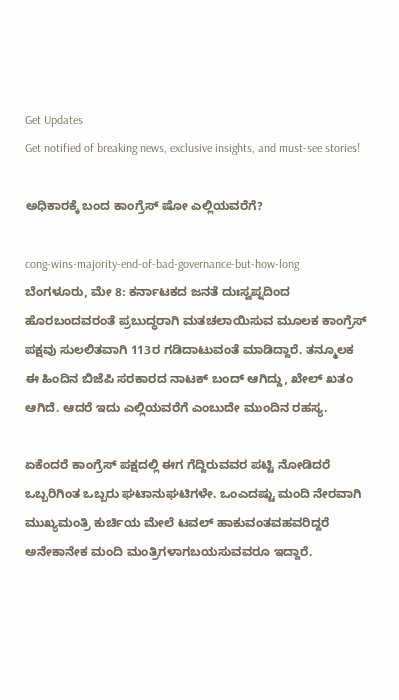Get Updates
Get notified of breaking news, exclusive insights, and must-see stories!

ಅಧಿಕಾರಕ್ಕೆ ಬಂದ ಕಾಂಗ್ರೆಸ್ ಷೋ ಎಲ್ಲಿಯವರೆಗೆ?

cong-wins-majority-end-of-bad-governance-but-how-long
ಬೆಂಗಳೂರು, ಮೇ 8: ಕರ್ನಾಟಕದ ಜನತೆ ದುಃಸ್ವಪ್ನದಿಂದ ಹೊರಬಂದವರಂತೆ ಪ್ರಬುದ್ಧರಾಗಿ ಮತಚಲಾಯಿಸುವ ಮೂಲಕ ಕಾಂಗ್ರೆಸ್ ಪಕ್ಷವು ಸುಲಲಿತವಾಗಿ 113ರ ಗಡಿದಾಟುವಂತೆ ಮಾಡಿದ್ದಾರೆ. ತನ್ಮೂಲಕ ಈ ಹಿಂದಿನ ಬಿಜೆಪಿ ಸರಕಾರದ ನಾಟಕ್ ಬಂದ್ ಆಗಿದ್ದು, ಖೇಲ್ ಖತಂ ಆಗಿದೆ. ಆದರೆ ಇದು ಎಲ್ಲಿಯವರೆಗೆ ಎಂಬುದೇ ಮುಂದಿನ ರಹಸ್ಯ.

ಏಕೆಂದರೆ ಕಾಂಗ್ರೆಸ್ ಪಕ್ಷದಲ್ಲಿ ಈಗ ಗೆದ್ದಿರುವವರ ಪಟ್ಟಿ ನೋಡಿದರೆ ಒಬ್ಬರಿಗಿಂತ ಒಬ್ಬರು ಘಟಾನುಘಟಿಗಳೇ. ಒಂಎದಷ್ಟು ಮಂದಿ ನೇರವಾಗಿ ಮುಖ್ಯಮಂತ್ರಿ ಕುರ್ಚಿಯ ಮೇಲೆ ಟವಲ್ ಹಾಕುವಂತವಹವರಿದ್ದರೆ ಅನೇಕಾನೇಕ ಮಂದಿ ಮಂತ್ರಿಗಳಾಗಬಯಸುವವರೂ ಇದ್ದಾರೆ.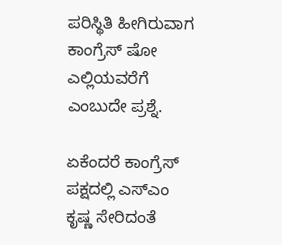ಪರಿಸ್ಥಿತಿ ಹೀಗಿರುವಾಗ ಕಾಂಗ್ರೆಸ್ ಷೋ ಎಲ್ಲಿಯವರೆಗೆ ಎಂಬುದೇ ಪ್ರಶ್ನೆ.

ಏಕೆಂದರೆ ಕಾಂಗ್ರೆಸ್ ಪಕ್ಷದಲ್ಲಿ ಎಸ್ಎಂ ಕೃಷ್ಣ ಸೇರಿದಂತೆ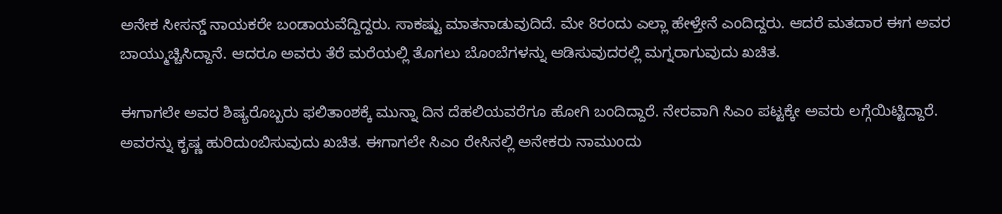ಅನೇಕ ಸೀಸನ್ಡ್ ನಾಯಕರೇ ಬಂಡಾಯವೆದ್ದಿದ್ದರು. ಸಾಕಷ್ಟು ಮಾತನಾಡುವುದಿದೆ. ಮೇ 8ರಂದು ಎಲ್ಲಾ ಹೇಳ್ತೇನೆ ಎಂದಿದ್ದರು. ಆದರೆ ಮತದಾರ ಈಗ ಅವರ ಬಾಯ್ಮುಚ್ಚಿಸಿದ್ದಾನೆ. ಆದರೂ ಅವರು ತೆರೆ ಮರೆಯಲ್ಲಿ ತೊಗಲು ಬೊಂಬೆಗಳನ್ನು ಆಡಿಸುವುದರಲ್ಲಿ ಮಗ್ನರಾಗುವುದು ಖಚಿತ.

ಈಗಾಗಲೇ ಅವರ ಶಿಷ್ಯರೊಬ್ಬರು ಫಲಿತಾಂಶಕ್ಕೆ ಮುನ್ನಾ ದಿನ ದೆಹಲಿಯವರೆಗೂ ಹೋಗಿ ಬಂದಿದ್ದಾರೆ. ನೇರವಾಗಿ ಸಿಎಂ ಪಟ್ಟಕ್ಕೇ ಅವರು ಲಗ್ಗೆಯಿಟ್ಟಿದ್ದಾರೆ. ಅವರನ್ನು ಕೃಷ್ಣ ಹುರಿದುಂಬಿಸುವುದು ಖಚಿತ. ಈಗಾಗಲೇ ಸಿಎಂ ರೇಸಿನಲ್ಲಿ ಅನೇಕರು ನಾಮುಂದು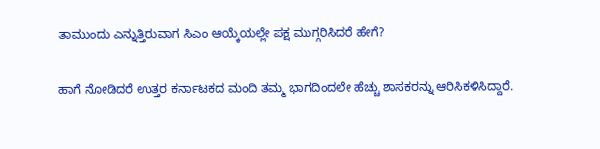ತಾಮುಂದು ಎನ್ನುತ್ತಿರುವಾಗ ಸಿಎಂ ಆಯ್ಕೆಯಲ್ಲೇ ಪಕ್ಷ ಮುಗ್ಗರಿಸಿದರೆ ಹೇಗೆ?

ಹಾಗೆ ನೋಡಿದರೆ ಉತ್ತರ ಕರ್ನಾಟಕದ ಮಂದಿ ತಮ್ಮ ಭಾಗದಿಂದಲೇ ಹೆಚ್ಚು ಶಾಸಕರನ್ನು ಆರಿಸಿಕಳಿಸಿದ್ದಾರೆ.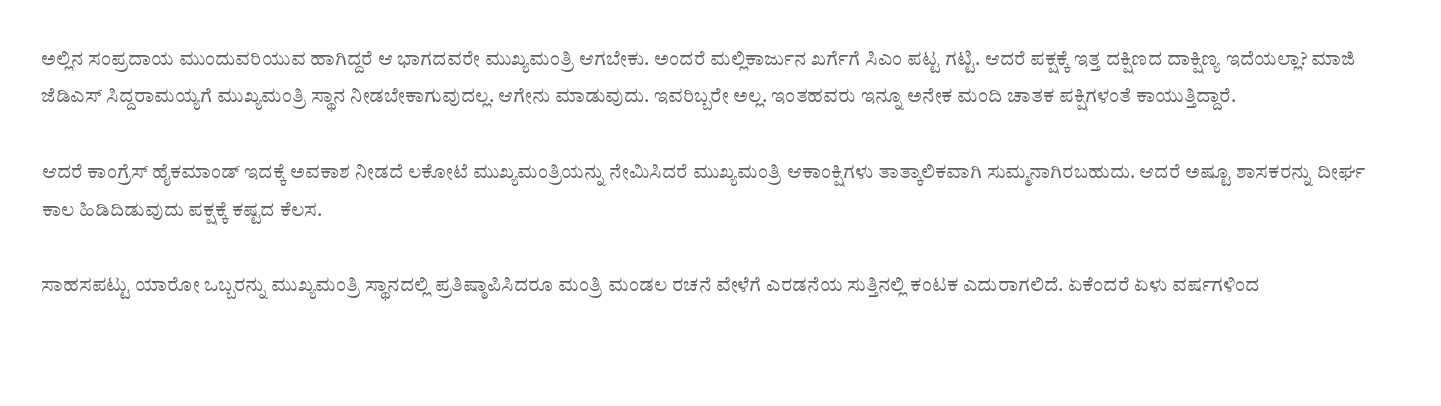ಅಲ್ಲಿನ ಸಂಪ್ರದಾಯ ಮುಂದುವರಿಯುವ ಹಾಗಿದ್ದರೆ ಆ ಭಾಗದವರೇ ಮುಖ್ಯಮಂತ್ರಿ ಆಗಬೇಕು. ಅಂದರೆ ಮಲ್ಲಿಕಾರ್ಜುನ ಖರ್ಗೆಗೆ ಸಿಎಂ ಪಟ್ಟ ಗಟ್ಟಿ. ಆದರೆ ಪಕ್ಷಕ್ಕೆ ಇತ್ತ ದಕ್ಷಿಣದ ದಾಕ್ಷಿಣ್ಯ ಇದೆಯಲ್ಲಾ? ಮಾಜಿ ಜೆಡಿಎಸ್ ಸಿದ್ದರಾಮಯ್ಯಗೆ ಮುಖ್ಯಮಂತ್ರಿ ಸ್ಥಾನ ನೀಡಬೇಕಾಗುವುದಲ್ಲ. ಆಗೇನು ಮಾಡುವುದು. ಇವರಿಬ್ಬರೇ ಅಲ್ಲ. ಇಂತಹವರು ಇನ್ನೂ ಅನೇಕ ಮಂದಿ ಚಾತಕ ಪಕ್ಷಿಗಳಂತೆ ಕಾಯುತ್ತಿದ್ದಾರೆ.

ಆದರೆ ಕಾಂಗ್ರೆಸ್ ಹೈಕಮಾಂಡ್ ಇದಕ್ಕೆ ಅವಕಾಶ ನೀಡದೆ ಲಕೋಟೆ ಮುಖ್ಯಮಂತ್ರಿಯನ್ನು ನೇಮಿಸಿದರೆ ಮುಖ್ಯಮಂತ್ರಿ ಆಕಾಂಕ್ಷಿಗಳು ತಾತ್ಕಾಲಿಕವಾಗಿ ಸುಮ್ಮನಾಗಿರಬಹುದು. ಆದರೆ ಅಷ್ಟೂ ಶಾಸಕರನ್ನು ದೀರ್ಘ ಕಾಲ ಹಿಡಿದಿಡುವುದು ಪಕ್ಷಕ್ಕೆ ಕಷ್ಟದ ಕೆಲಸ.

ಸಾಹಸಪಟ್ಟು ಯಾರೋ ಒಬ್ಬರನ್ನು ಮುಖ್ಯಮಂತ್ರಿ ಸ್ಥಾನದಲ್ಲಿ ಪ್ರತಿಷ್ಠಾಪಿಸಿದರೂ ಮಂತ್ರಿ ಮಂಡಲ ರಚನೆ ವೇಳೆಗೆ ಎರಡನೆಯ ಸುತ್ತಿನಲ್ಲಿ ಕಂಟಕ ಎದುರಾಗಲಿದೆ. ಏಕೆಂದರೆ ಏಳು ವರ್ಷಗಳಿಂದ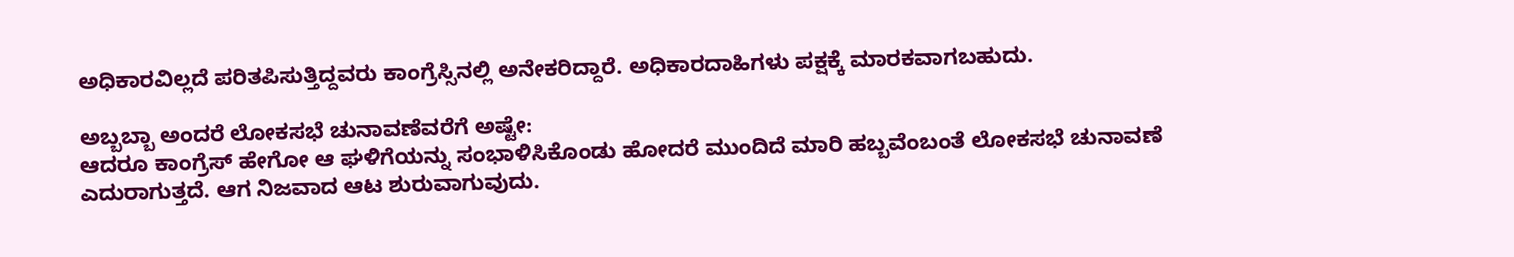ಅಧಿಕಾರವಿಲ್ಲದೆ ಪರಿತಪಿಸುತ್ತಿದ್ದವರು ಕಾಂಗ್ರೆಸ್ಸಿನಲ್ಲಿ ಅನೇಕರಿದ್ದಾರೆ. ಅಧಿಕಾರದಾಹಿಗಳು ಪಕ್ಷಕ್ಕೆ ಮಾರಕವಾಗಬಹುದು.

ಅಬ್ಬಬ್ಬಾ ಅಂದರೆ ಲೋಕಸಭೆ ಚುನಾವಣೆವರೆಗೆ ಅಷ್ಟೇ:
ಆದರೂ ಕಾಂಗ್ರೆಸ್ ಹೇಗೋ ಆ ಘಳಿಗೆಯನ್ನು ಸಂಭಾಳಿಸಿಕೊಂಡು ಹೋದರೆ ಮುಂದಿದೆ ಮಾರಿ ಹಬ್ಬವೆಂಬಂತೆ ಲೋಕಸಭೆ ಚುನಾವಣೆ ಎದುರಾಗುತ್ತದೆ. ಆಗ ನಿಜವಾದ ಆಟ ಶುರುವಾಗುವುದು.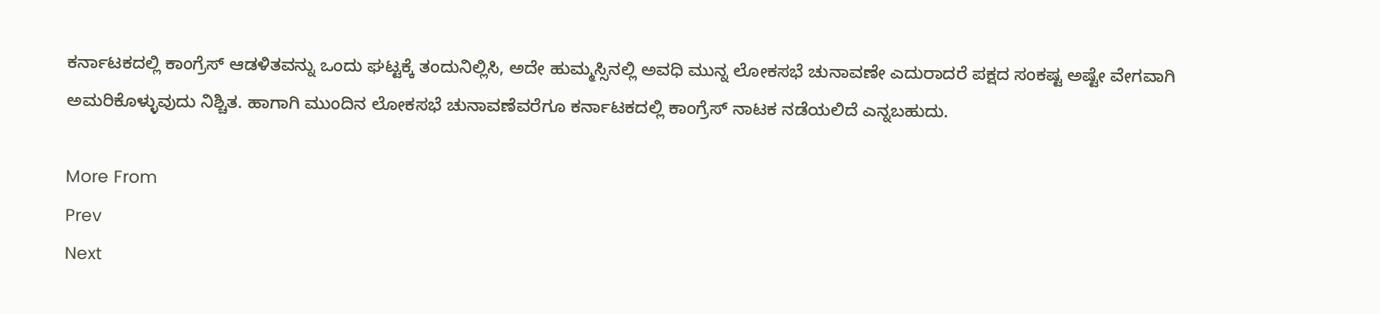ಕರ್ನಾಟಕದಲ್ಲಿ ಕಾಂಗ್ರೆಸ್ ಆಡಳಿತವನ್ನು ಒಂದು ಘಟ್ಟಕ್ಕೆ ತಂದುನಿಲ್ಲಿಸಿ, ಅದೇ ಹುಮ್ಮಸ್ಸಿನಲ್ಲಿ ಅವಧಿ ಮುನ್ನ ಲೋಕಸಭೆ ಚುನಾವಣೇ ಎದುರಾದರೆ ಪಕ್ಷದ ಸಂಕಷ್ಟ ಅಷ್ಟೇ ವೇಗವಾಗಿ ಅಮರಿಕೊಳ್ಳುವುದು ನಿಶ್ಚಿತ. ಹಾಗಾಗಿ ಮುಂದಿನ ಲೋಕಸಭೆ ಚುನಾವಣೆವರೆಗೂ ಕರ್ನಾಟಕದಲ್ಲಿ ಕಾಂಗ್ರೆಸ್ ನಾಟಕ ನಡೆಯಲಿದೆ ಎನ್ನಬಹುದು.

More From
Prev
Next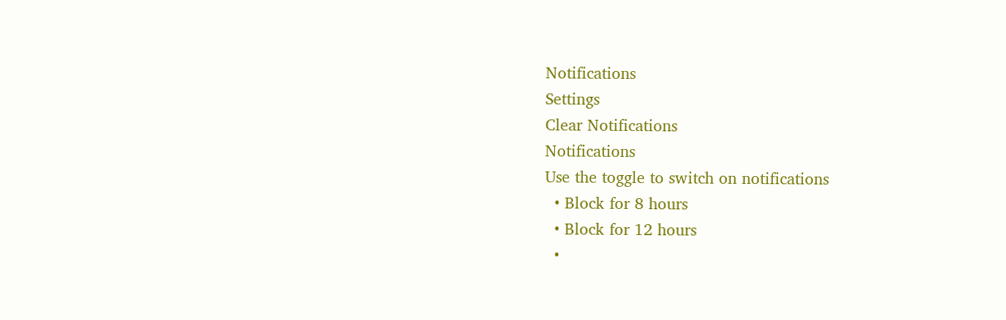Notifications
Settings
Clear Notifications
Notifications
Use the toggle to switch on notifications
  • Block for 8 hours
  • Block for 12 hours
  •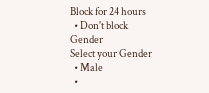Block for 24 hours
  • Don't block
Gender
Select your Gender
  • Male
  •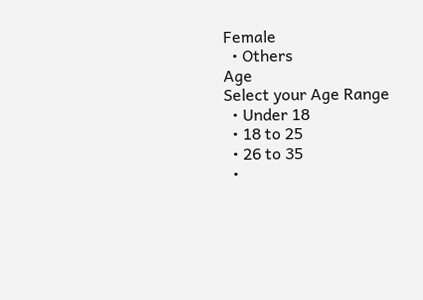Female
  • Others
Age
Select your Age Range
  • Under 18
  • 18 to 25
  • 26 to 35
  •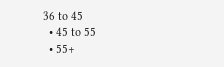36 to 45
  • 45 to 55
  • 55+